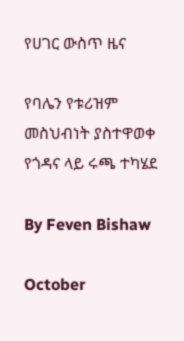የሀገር ውስጥ ዜና

የባሌን የቱሪዝም መስህብነት ያስተዋወቀ የጎዳና ላይ ሩጫ ተካሄደ

By Feven Bishaw

October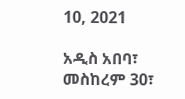10, 2021

አዲስ አበባ፣ መስከረም 30፣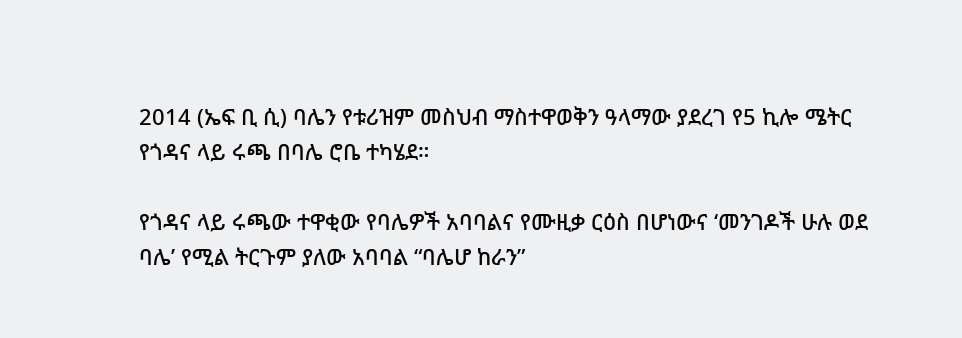2014 (ኤፍ ቢ ሲ) ባሌን የቱሪዝም መስህብ ማስተዋወቅን ዓላማው ያደረገ የ5 ኪሎ ሜትር የጎዳና ላይ ሩጫ በባሌ ሮቤ ተካሄደ።

የጎዳና ላይ ሩጫው ተዋቂው የባሌዎች አባባልና የሙዚቃ ርዕስ በሆነውና ‘መንገዶች ሁሉ ወደ ባሌ’ የሚል ትርጉም ያለው አባባል “ባሌሆ ከራን”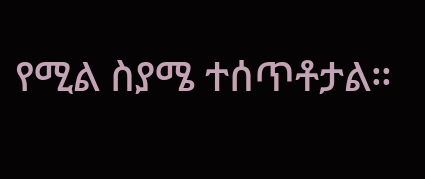የሚል ስያሜ ተሰጥቶታል።